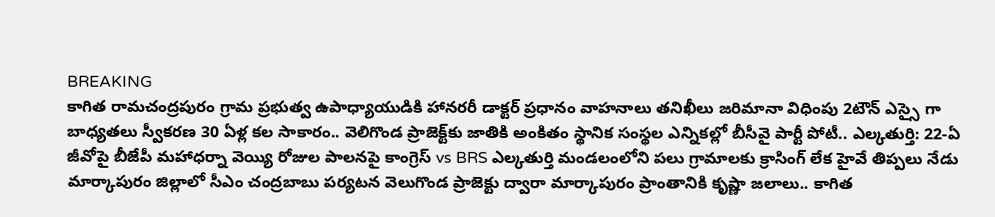BREAKING
కాగిత రామచంద్రపురం గ్రామ ప్రభుత్వ ఉపాధ్యాయుడికి హానరరీ డాక్టర్ ప్రధానం వాహనాలు తనిఖీలు జరిమానా విధింపు 2టౌన్ ఎస్సై గా బాధ్యతలు స్వీకరణ 30 ఏళ్ల కల సాకారం.. వెలిగొండ ప్రాజెక్ట్‌కు జాతికి అంకితం స్థానిక సంస్థల ఎన్నికల్లో బీసీవై పార్టీ పోటీ.. ఎల్కతుర్తి: 22-ఏ జీవోపై బీజేపీ మహాధర్నా వెయ్యి రోజుల పాలనపై కాంగ్రెస్ vs BRS ఎల్కతుర్తి మండలంలోని పలు గ్రామాలకు క్రాసింగ్ లేక హైవే తిప్పలు నేడు మార్కాపురం జిల్లాలో సీఎం చంద్రబాబు పర్యటన వెలుగొండ ప్రాజెక్టు ద్వారా మార్కాపురం ప్రాంతానికి కృష్ణా జలాలు.. కాగిత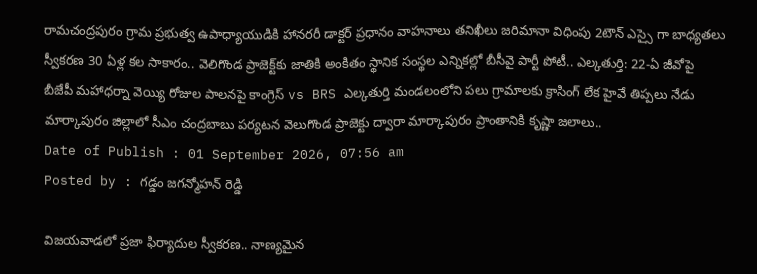రామచంద్రపురం గ్రామ ప్రభుత్వ ఉపాధ్యాయుడికి హానరరీ డాక్టర్ ప్రధానం వాహనాలు తనిఖీలు జరిమానా విధింపు 2టౌన్ ఎస్సై గా బాధ్యతలు స్వీకరణ 30 ఏళ్ల కల సాకారం.. వెలిగొండ ప్రాజెక్ట్‌కు జాతికి అంకితం స్థానిక సంస్థల ఎన్నికల్లో బీసీవై పార్టీ పోటీ.. ఎల్కతుర్తి: 22-ఏ జీవోపై బీజేపీ మహాధర్నా వెయ్యి రోజుల పాలనపై కాంగ్రెస్ vs BRS ఎల్కతుర్తి మండలంలోని పలు గ్రామాలకు క్రాసింగ్ లేక హైవే తిప్పలు నేడు మార్కాపురం జిల్లాలో సీఎం చంద్రబాబు పర్యటన వెలుగొండ ప్రాజెక్టు ద్వారా మార్కాపురం ప్రాంతానికి కృష్ణా జలాలు..
Date of Publish : 01 September 2026, 07:56 am
Posted by : గడ్డం జగన్మోహన్ రెడ్డి

విజయవాడలో ప్రజా ఫిర్యాదుల స్వీకరణ.. నాణ్యమైన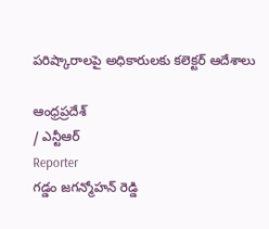పరిష్కారాలపై అధికారులకు కలెక్టర్ ఆదేశాలు

ఆంధ్రప్రదేశ్
/ ఎన్టీఆర్
Reporter
గడ్డం జగన్మోహన్ రెడ్డి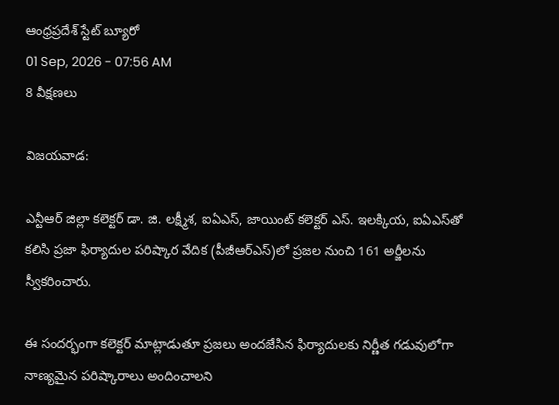ఆంధ్రప్రదేశ్ స్టేట్ బ్యూరో
01 Sep, 2026 - 07:56 AM
8 వీక్షణలు

విజయవాడ:

ఎన్టీఆర్ జిల్లా కలెక్టర్ డా. జి. లక్ష్మీశ, ఐఏఎస్, జాయింట్ కలెక్టర్ ఎస్. ఇలక్కియ, ఐఏఎస్‌తో కలిసి ప్రజా ఫిర్యాదుల పరిష్కార వేదిక (పీజీఆర్‌ఎస్)లో ప్రజల నుంచి 161 అర్జీలను స్వీకరించారు.

ఈ సందర్భంగా కలెక్టర్ మాట్లాడుతూ ప్రజలు అందజేసిన ఫిర్యాదులకు నిర్ణీత గడువులోగా నాణ్యమైన పరిష్కారాలు అందించాలని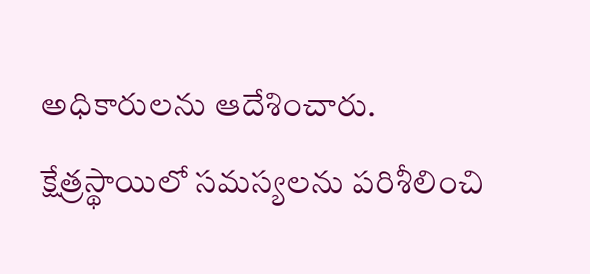అధికారులను ఆదేశించారు. క్షేత్రస్థాయిలో సమస్యలను పరిశీలించి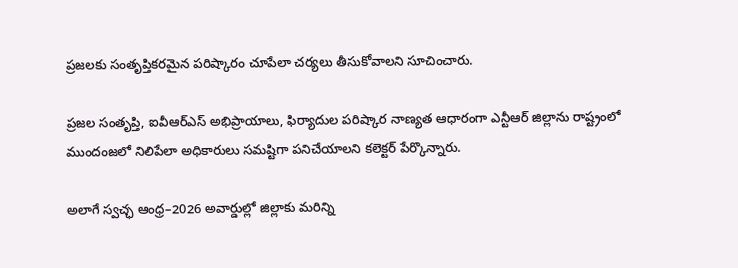ప్రజలకు సంతృప్తికరమైన పరిష్కారం చూపేలా చర్యలు తీసుకోవాలని సూచించారు.

ప్రజల సంతృప్తి, ఐవీఆర్ఎస్ అభిప్రాయాలు, ఫిర్యాదుల పరిష్కార నాణ్యత ఆధారంగా ఎన్టీఆర్ జిల్లాను రాష్ట్రంలో ముందంజలో నిలిపేలా అధికారులు సమష్టిగా పనిచేయాలని కలెక్టర్ పేర్కొన్నారు.

అలాగే స్వచ్ఛ ఆంధ్ర–2026 అవార్డుల్లో జిల్లాకు మరిన్ని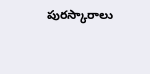పురస్కారాలు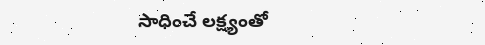సాధించే లక్ష్యంతో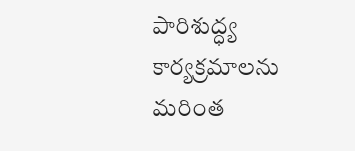పారిశుద్ధ్య కార్యక్రమాలను మరింత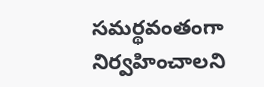సమర్థవంతంగా నిర్వహించాలని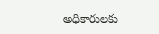అధికారులకు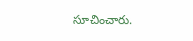సూచించారు.